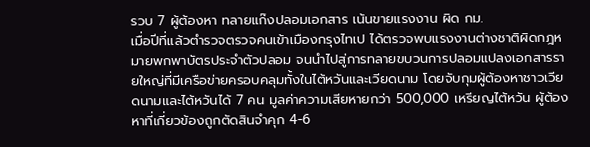รวบ 7 ผู้ต้องหา ทลายแก๊งปลอมเอกสาร เน้นขายแรงงาน ผิด กม.
เมื่อปีที่แล้วตำรวจตรวจคนเข้าเมืองกรุงไทเป ได้ตรวจพบแรงงานต่างชาติผิดกฎหมายพกพาบัตรประจำตัวปลอม จนนำไปสู่การทลายขบวนการปลอมแปลงเอกสารรายใหญ่ที่มีเครือข่ายครอบคลุมทั้งในไต้หวันและเวียดนาม โดยจับกุมผู้ต้องหาชาวเวียดนามและไต้หวันได้ 7 คน มูลค่าความเสียหายกว่า 500,000 เหรียญไต้หวัน ผู้ต้องหาที่เกี่ยวข้องถูกตัดสินจำคุก 4-6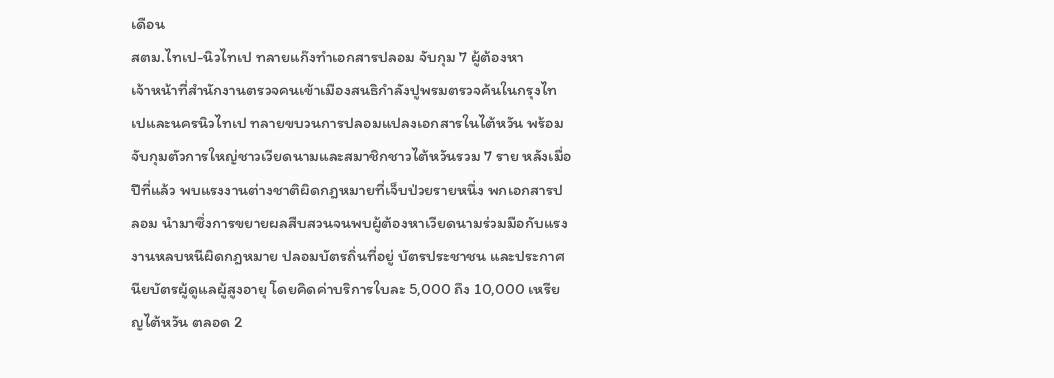เดือน
สตม.ไทเป-นิวไทเป ทลายแก๊งทำเอกสารปลอม จับกุม 7 ผู้ต้องหา
เจ้าหน้าที่สำนักงานตรวจคนเข้าเมืองสนธิกำลังปูพรมตรวจค้นในกรุงไทเปและนครนิวไทเป ทลายขบวนการปลอมแปลงเอกสารในไต้หวัน พร้อมจับกุมตัวการใหญ่ชาวเวียดนามและสมาชิกชาวไต้หวันรวม 7 ราย หลังเมื่อปีที่แล้ว พบแรงงานต่างชาติผิดกฎหมายที่เจ็บป่วยรายหนึ่ง พกเอกสารปลอม นำมาซึ่งการขยายผลสืบสวนจนพบผู้ต้องหาเวียดนามร่วมมือกับแรงงานหลบหนีผิดกฎหมาย ปลอมบัตรถิ่นที่อยู่ บัตรประชาชน และประกาศนียบัตรผู้ดูแลผู้สูงอายุ โดยคิดค่าบริการใบละ 5,000 ถึง 10,000 เหรียญไต้หวัน ตลอด 2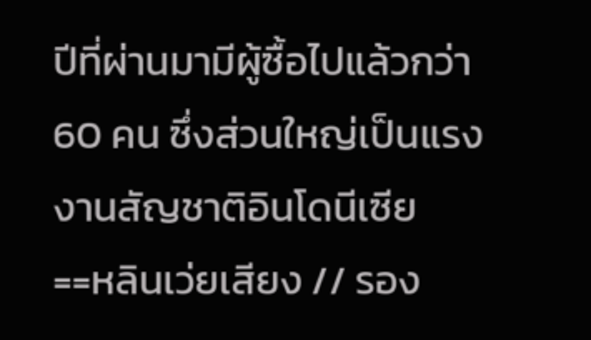ปีที่ผ่านมามีผู้ซื้อไปแล้วกว่า 60 คน ซึ่งส่วนใหญ่เป็นแรงงานสัญชาติอินโดนีเซีย
==หลินเว่ยเสียง // รอง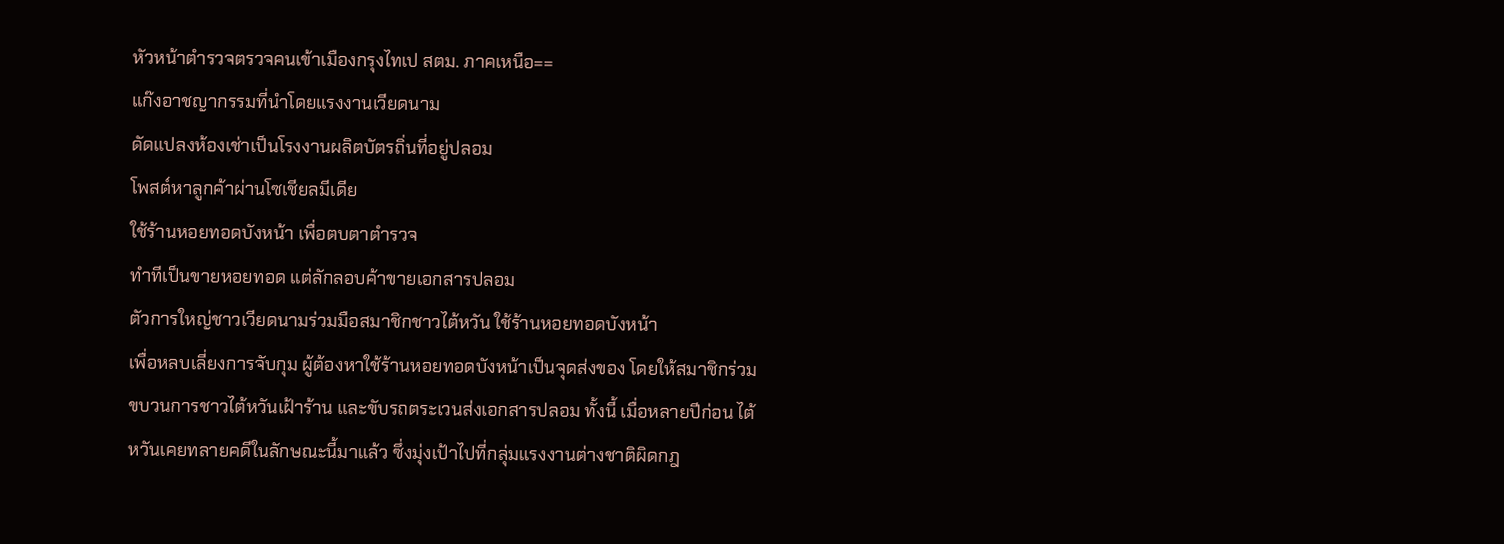หัวหน้าตำรวจตรวจคนเข้าเมืองกรุงไทเป สตม. ภาคเหนือ==
แก๊งอาชญากรรมที่นำโดยแรงงานเวียดนาม
ดัดแปลงห้องเช่าเป็นโรงงานผลิตบัตรถิ่นที่อยู่ปลอม
โพสต์หาลูกค้าผ่านโซเชียลมีเดีย
ใช้ร้านหอยทอดบังหน้า เพื่อตบตาตำรวจ
ทำทีเป็นขายหอยทอด แต่ลักลอบค้าขายเอกสารปลอม
ตัวการใหญ่ชาวเวียดนามร่วมมือสมาชิกชาวไต้หวัน ใช้ร้านหอยทอดบังหน้า
เพื่อหลบเลี่ยงการจับกุม ผู้ต้องหาใช้ร้านหอยทอดบังหน้าเป็นจุดส่งของ โดยให้สมาชิกร่วมขบวนการชาวไต้หวันเฝ้าร้าน และขับรถตระเวนส่งเอกสารปลอม ทั้งนี้ เมื่อหลายปีก่อน ไต้หวันเคยทลายคดีในลักษณะนี้มาแล้ว ซึ่งมุ่งเป้าไปที่กลุ่มแรงงานต่างชาติผิดกฎ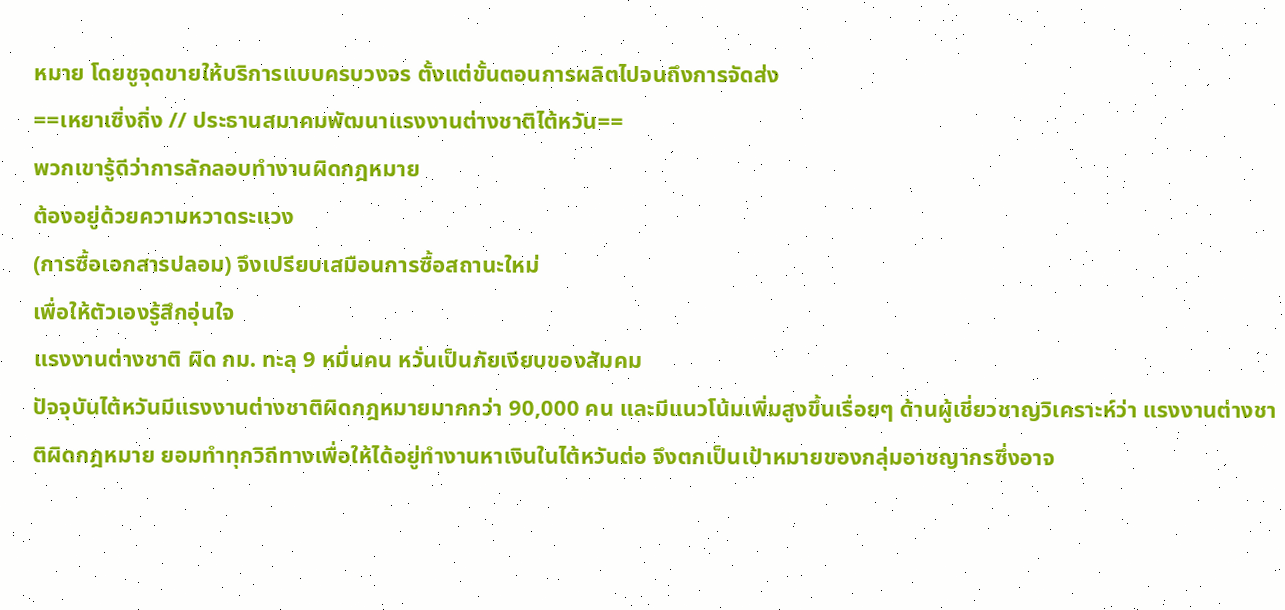หมาย โดยชูจุดขายให้บริการแบบครบวงจร ตั้งแต่ขั้นตอนการผลิตไปจนถึงการจัดส่ง
==เหยาเซิ่งถิ่ง // ประธานสมาคมพัฒนาแรงงานต่างชาติไต้หวัน==
พวกเขารู้ดีว่าการลักลอบทำงานผิดกฎหมาย
ต้องอยู่ด้วยความหวาดระแวง
(การซื้อเอกสารปลอม) จึงเปรียบเสมือนการซื้อสถานะใหม่
เพื่อให้ตัวเองรู้สึกอุ่นใจ
แรงงานต่างชาติ ผิด กม. ทะลุ 9 หมื่นคน หวั่นเป็นภัยเงียบของสัมคม
ปัจจุบันไต้หวันมีแรงงานต่างชาติผิดกฎหมายมากกว่า 90,000 คน และมีแนวโน้มเพิ่มสูงขึ้นเรื่อยๆ ด้านผู้เชี่ยวชาญวิเคราะห์ว่า แรงงานต่างชาติผิดกฎหมาย ยอมทำทุกวิถีทางเพื่อให้ได้อยู่ทำงานหาเงินในไต้หวันต่อ จึงตกเป็นเป้าหมายของกลุ่มอาชญากรซึ่งอาจ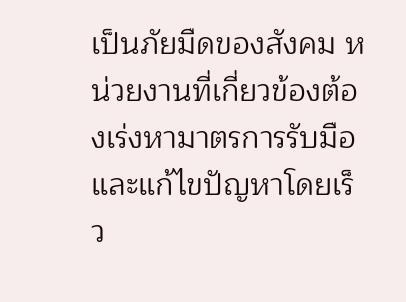เป็นภัยมืดของสังคม หน่วยงานที่เกี่ยวข้องต้องเร่งหามาตรการรับมือและแก้ไขปัญหาโดยเร็ว